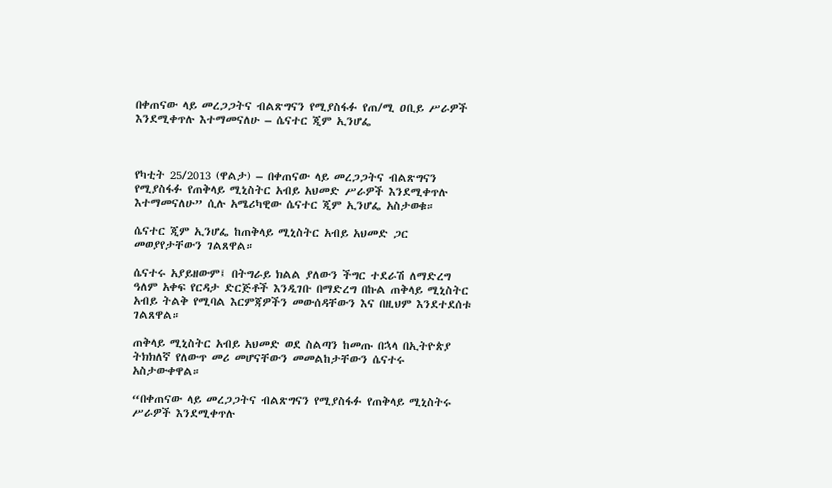በቀጠናው ላይ መረጋጋትና ብልጽግናን የሚያስፋፉ የጠ/ሚ ዐቢይ ሥራዎች እንደሚቀጥሉ እተማመናለሁ – ሴናተር ጂም ኢንሆፌ



የካቲት 25/2013 (ዋልታ) – በቀጠናው ላይ መረጋጋትና ብልጽግናን የሚያስፋፉ የጠቅላይ ሚኒስትር አብይ አህመድ ሥራዎች እንደሚቀጥሉ እተማመናለሁ” ሲሉ አሜሪካዊው ሴናተር ጂም ኢንሆፌ አስታወቁ።

ሴናተር ጂም ኢንሆፌ ከጠቅላይ ሚኒስትር አብይ አህመድ ጋር መወያየታቸውን ገልጸዋል።

ሴናተሩ አያይዘውም፤ በትግራይ ክልል ያለውን ችግር ተደራሽ ለማድረግ ዓለም አቀፍ የርዳታ ድርጅቶች እንዲገቡ በማድረግ በኩል ጠቅላይ ሚኒስትር አብይ ትልቅ የሚባል እርምጃዎችን መውሰዳቸውን እና በዚህም እንደተደሰቱ ገልጸዋል።

ጠቅላይ ሚኒስትር አብይ አህመድ ወደ ስልጣን ከመጡ በኋላ በኢትዮጵያ ትክክለኛ የለውጥ መሪ መሆናቸውን መመልከታቸውን ሴናተሩ አስታውቀዋል።

“በቀጠናው ላይ መረጋጋትና ብልጽግናን የሚያስፋፉ የጠቅላይ ሚኒስትሩ ሥራዎች እንደሚቀጥሉ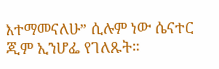እተማመናለሁ” ሲሉም ነው ሴናተር ጂም ኢንሆፌ የገለጹት።